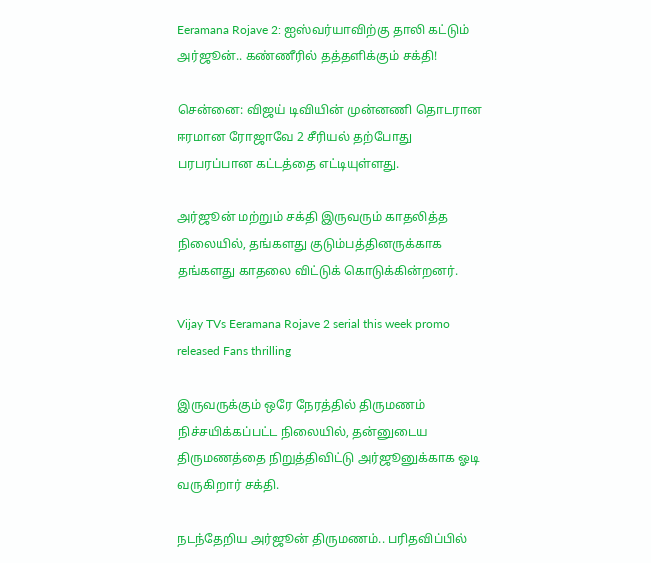Eeramana Rojave 2: ஐஸ்வர்யாவிற்கு தாலி கட்டும் அர்ஜூன்.. கண்ணீரில் தத்தளிக்கும் சக்தி!

சென்னை: விஜய் டிவியின் முன்னணி தொடரான ஈரமான ரோஜாவே 2 சீரியல் தற்போது பரபரப்பான கட்டத்தை எட்டியுள்ளது.

அர்ஜூன் மற்றும் சக்தி இருவரும் காதலித்த நிலையில், தங்களது குடும்பத்தினருக்காக தங்களது காதலை விட்டுக் கொடுக்கின்றனர்.

Vijay TVs Eeramana Rojave 2 serial this week promo released Fans thrilling

இருவருக்கும் ஒரே நேரத்தில் திருமணம் நிச்சயிக்கப்பட்ட நிலையில், தன்னுடைய திருமணத்தை நிறுத்திவிட்டு அர்ஜூனுக்காக ஓடி வருகிறார் சக்தி.

நடந்தேறிய அர்ஜூன் திருமணம்.. பரிதவிப்பில்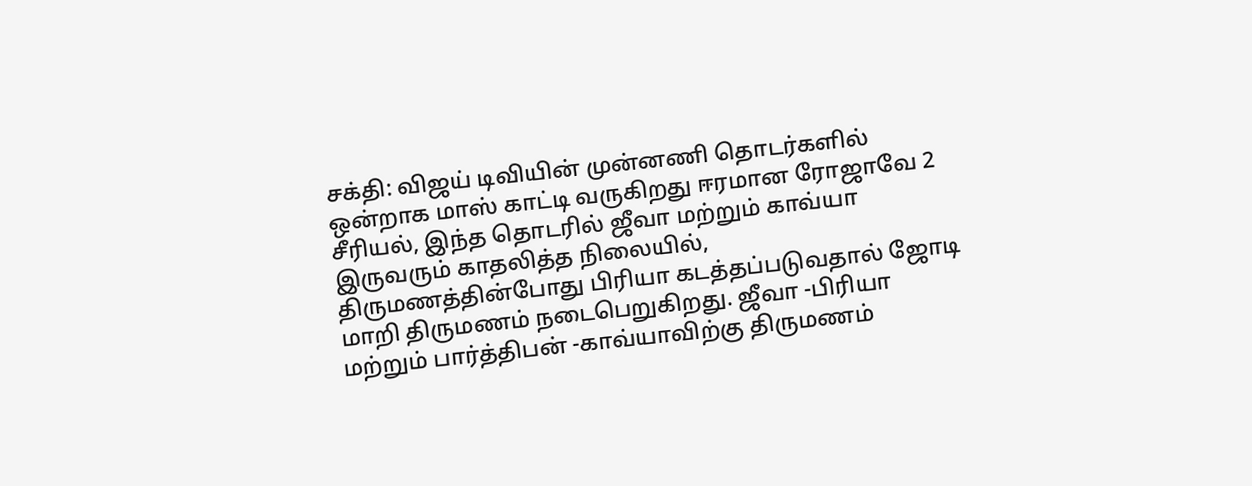சக்தி: விஜய் டிவியின் முன்னணி தொடர்களில் ஒன்றாக மாஸ் காட்டி வருகிறது ஈரமான ரோஜாவே 2 சீரியல், இந்த தொடரில் ஜீவா மற்றும் காவ்யா இருவரும் காதலித்த நிலையில், திருமணத்தின்போது பிரியா கடத்தப்படுவதால் ஜோடி மாறி திருமணம் நடைபெறுகிறது. ஜீவா -பிரியா மற்றும் பார்த்திபன் -காவ்யாவிற்கு திருமணம்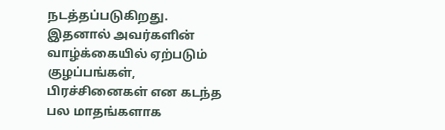நடத்தப்படுகிறது. இதனால் அவர்களின் வாழ்க்கையில் ஏற்படும் குழப்பங்கள், பிரச்சினைகள் என கடந்த பல மாதங்களாக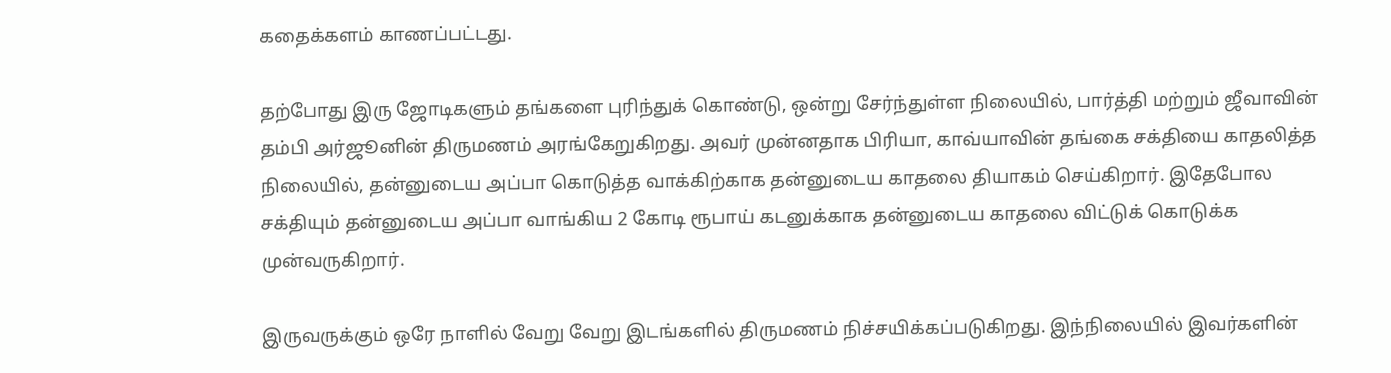கதைக்களம் காணப்பட்டது.

தற்போது இரு ஜோடிகளும் தங்களை புரிந்துக் கொண்டு, ஒன்று சேர்ந்துள்ள நிலையில், பார்த்தி மற்றும் ஜீவாவின் தம்பி அர்ஜூனின் திருமணம் அரங்கேறுகிறது. அவர் முன்னதாக பிரியா, காவ்யாவின் தங்கை சக்தியை காதலித்த நிலையில், தன்னுடைய அப்பா கொடுத்த வாக்கிற்காக தன்னுடைய காதலை தியாகம் செய்கிறார். இதேபோல சக்தியும் தன்னுடைய அப்பா வாங்கிய 2 கோடி ரூபாய் கடனுக்காக தன்னுடைய காதலை விட்டுக் கொடுக்க முன்வருகிறார்.

இருவருக்கும் ஒரே நாளில் வேறு வேறு இடங்களில் திருமணம் நிச்சயிக்கப்படுகிறது. இந்நிலையில் இவர்களின்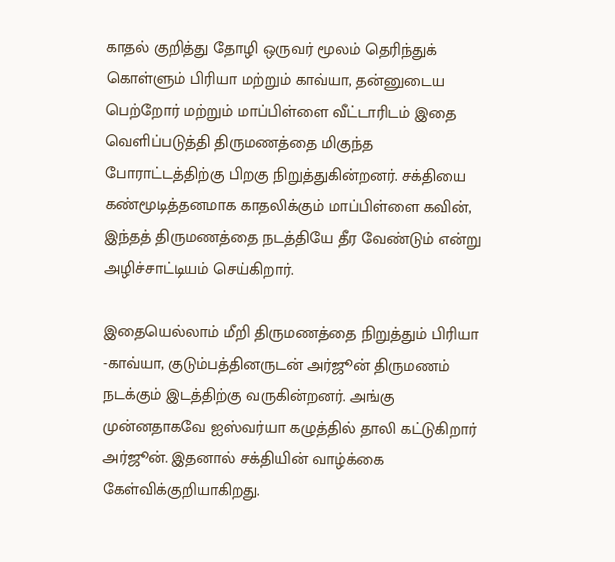காதல் குறித்து தோழி ஒருவர் மூலம் தெரிந்துக் கொள்ளும் பிரியா மற்றும் காவ்யா, தன்னுடைய பெற்றோர் மற்றும் மாப்பிள்ளை வீட்டாரிடம் இதை வெளிப்படுத்தி திருமணத்தை மிகுந்த போராட்டத்திற்கு பிறகு நிறுத்துகின்றனர். சக்தியை கண்மூடித்தனமாக காதலிக்கும் மாப்பிள்ளை கவின், இந்தத் திருமணத்தை நடத்தியே தீர வேண்டும் என்று அழிச்சாட்டியம் செய்கிறார்.

இதையெல்லாம் மீறி திருமணத்தை நிறுத்தும் பிரியா -காவ்யா, குடும்பத்தினருடன் அர்ஜூன் திருமணம் நடக்கும் இடத்திற்கு வருகின்றனர். அங்கு முன்னதாகவே ஐஸ்வர்யா கழுத்தில் தாலி கட்டுகிறார் அர்ஜூன். இதனால் சக்தியின் வாழ்க்கை கேள்விக்குறியாகிறது.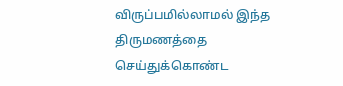விருப்பமில்லாமல் இந்த திருமணத்தை செய்துக்கொண்ட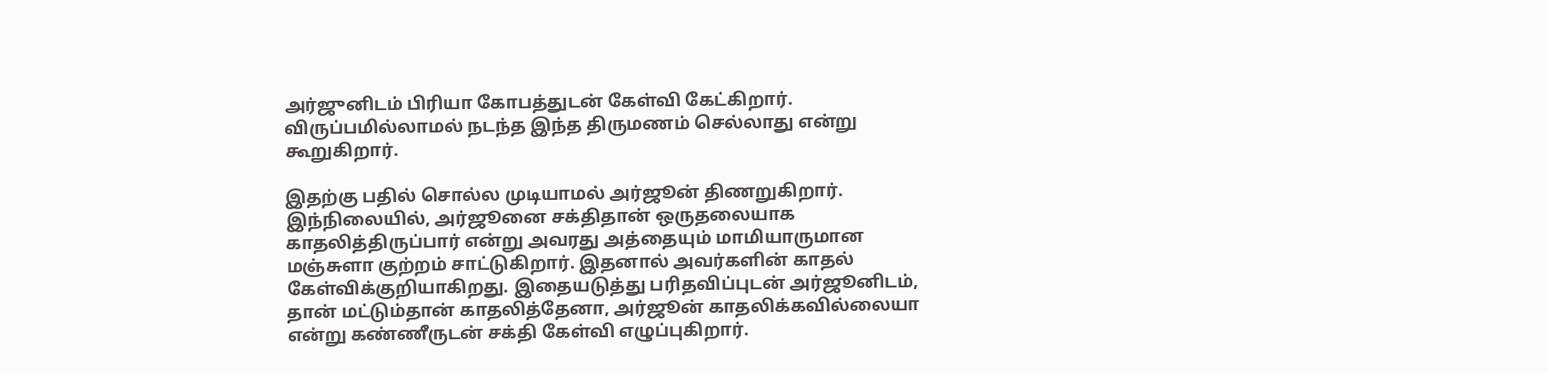அர்ஜுனிடம் பிரியா கோபத்துடன் கேள்வி கேட்கிறார். விருப்பமில்லாமல் நடந்த இந்த திருமணம் செல்லாது என்று கூறுகிறார்.

இதற்கு பதில் சொல்ல முடியாமல் அர்ஜூன் திணறுகிறார். இந்நிலையில், அர்ஜூனை சக்திதான் ஒருதலையாக காதலித்திருப்பார் என்று அவரது அத்தையும் மாமியாருமான மஞ்சுளா குற்றம் சாட்டுகிறார். இதனால் அவர்களின் காதல் கேள்விக்குறியாகிறது. இதையடுத்து பரிதவிப்புடன் அர்ஜூனிடம், தான் மட்டும்தான் காதலித்தேனா, அர்ஜூன் காதலிக்கவில்லையா என்று கண்ணீருடன் சக்தி கேள்வி எழுப்புகிறார்.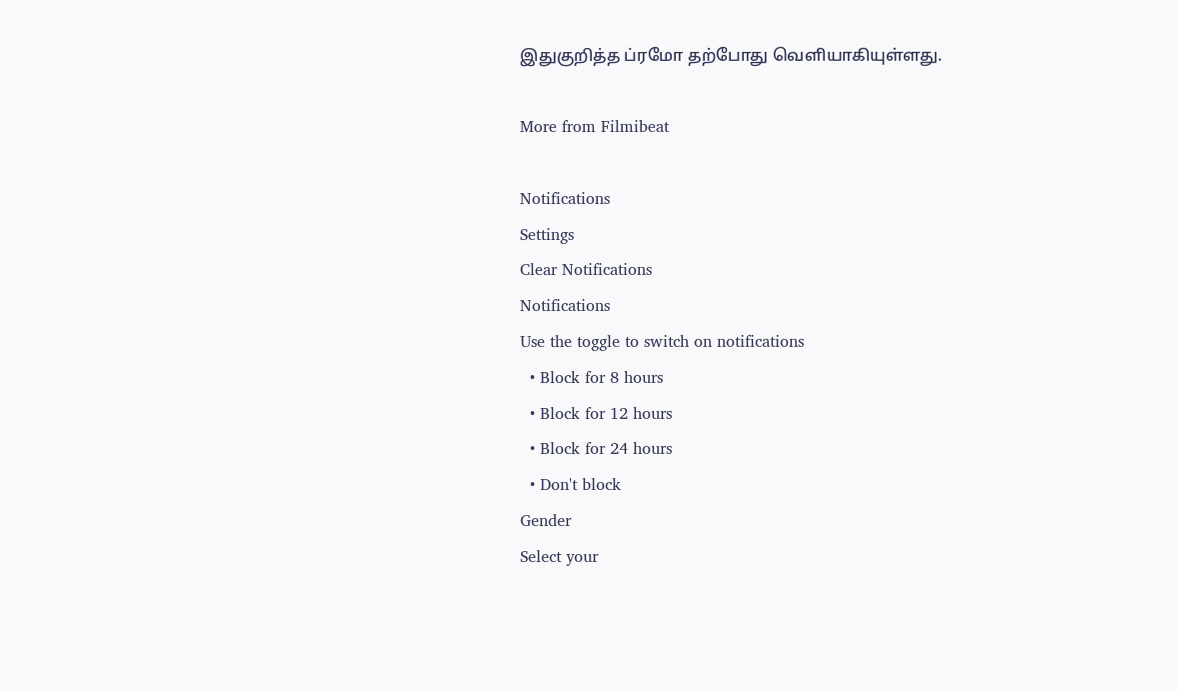இதுகுறித்த ப்ரமோ தற்போது வெளியாகியுள்ளது.

More from Filmibeat

Notifications
Settings
Clear Notifications
Notifications
Use the toggle to switch on notifications
  • Block for 8 hours
  • Block for 12 hours
  • Block for 24 hours
  • Don't block
Gender
Select your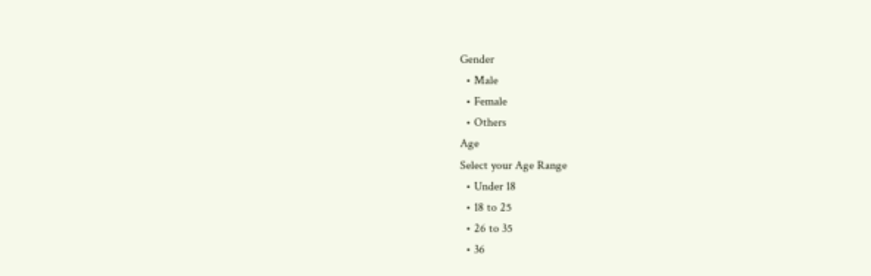Gender
  • Male
  • Female
  • Others
Age
Select your Age Range
  • Under 18
  • 18 to 25
  • 26 to 35
  • 36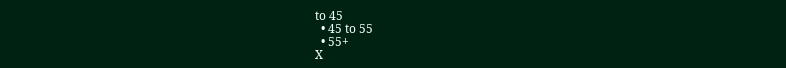to 45
  • 45 to 55
  • 55+
X